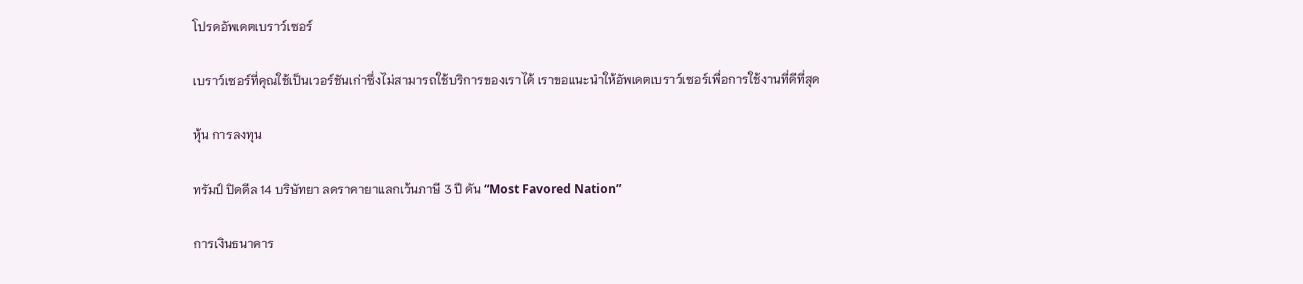โปรดอัพเดตเบราว์เซอร์

เบราว์เซอร์ที่คุณใช้เป็นเวอร์ชันเก่าซึ่งไม่สามารถใช้บริการของเราได้ เราขอแนะนำให้อัพเดตเบราว์เซอร์เพื่อการใช้งานที่ดีที่สุด

หุ้น การลงทุน

ทรัมป์ ปิดดีล 14 บริษัทยา ลดราคายาแลกเว้นภาษี 3 ปี ดัน “Most Favored Nation”

การเงินธนาคาร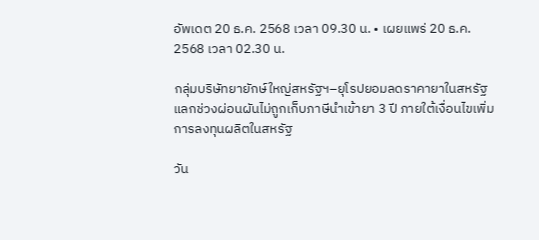อัพเดต 20 ธ.ค. 2568 เวลา 09.30 น. • เผยแพร่ 20 ธ.ค. 2568 เวลา 02.30 น.

กลุ่มบริษัทยายักษ์ใหญ่สหรัฐฯ–ยุโรปยอมลดราคายาในสหรัฐ แลกช่วงผ่อนผันไม่ถูกเก็บภาษีนำเข้ายา 3 ปี ภายใต้เงื่อนไขเพิ่มการลงทุนผลิตในสหรัฐ

วัน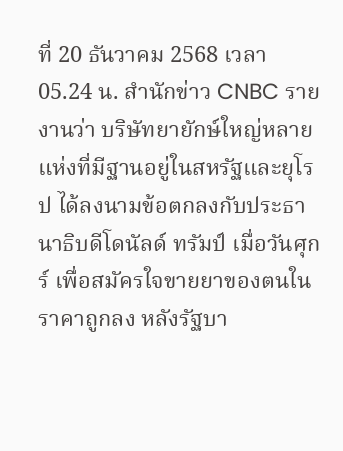ที่ 20 ธันวาคม 2568 เวลา 05.24 น. สำนักข่าว CNBC รายงานว่า บริษัทยายักษ์ใหญ่หลายแห่งที่มีฐานอยู่ในสหรัฐและยุโรป ได้ลงนามข้อตกลงกับประธานาธิบดีโดนัลด์ ทรัมป์ เมื่อวันศุกร์ เพื่อสมัครใจขายยาของตนในราคาถูกลง หลังรัฐบา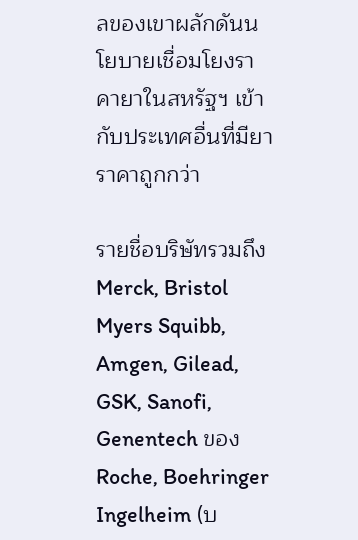ลของเขาผลักดันนโยบายเชื่อมโยงราคายาในสหรัฐฯ เข้ากับประเทศอื่นที่มียาราคาถูกกว่า

รายชื่อบริษัทรวมถึง Merck, Bristol Myers Squibb, Amgen, Gilead, GSK, Sanofi, Genentech ของ Roche, Boehringer Ingelheim (บ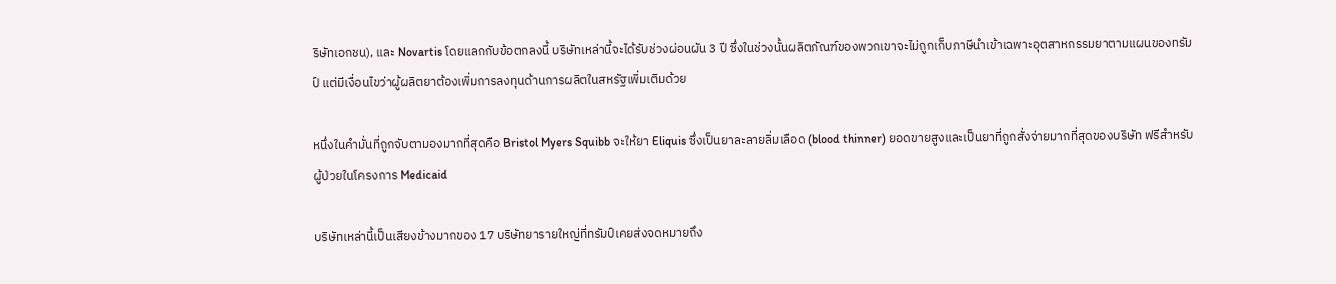ริษัทเอกชน), และ Novartis โดยแลกกับข้อตกลงนี้ บริษัทเหล่านี้จะได้รับช่วงผ่อนผัน 3 ปี ซึ่งในช่วงนั้นผลิตภัณฑ์ของพวกเขาจะไม่ถูกเก็บภาษีนำเข้าเฉพาะอุตสาหกรรมยาตามแผนของทรัมป์ แต่มีเงื่อนไขว่าผู้ผลิตยาต้องเพิ่มการลงทุนด้านการผลิตในสหรัฐเพิ่มเติมด้วย

หนึ่งในคำมั่นที่ถูกจับตามองมากที่สุดคือ Bristol Myers Squibb จะให้ยา Eliquis ซึ่งเป็นยาละลายลิ่มเลือด (blood thinner) ยอดขายสูงและเป็นยาที่ถูกสั่งจ่ายมากที่สุดของบริษัท ฟรีสำหรับผู้ป่วยในโครงการ Medicaid

บริษัทเหล่านี้เป็นเสียงข้างมากของ 17 บริษัทยารายใหญ่ที่ทรัมป์เคยส่งจดหมายถึง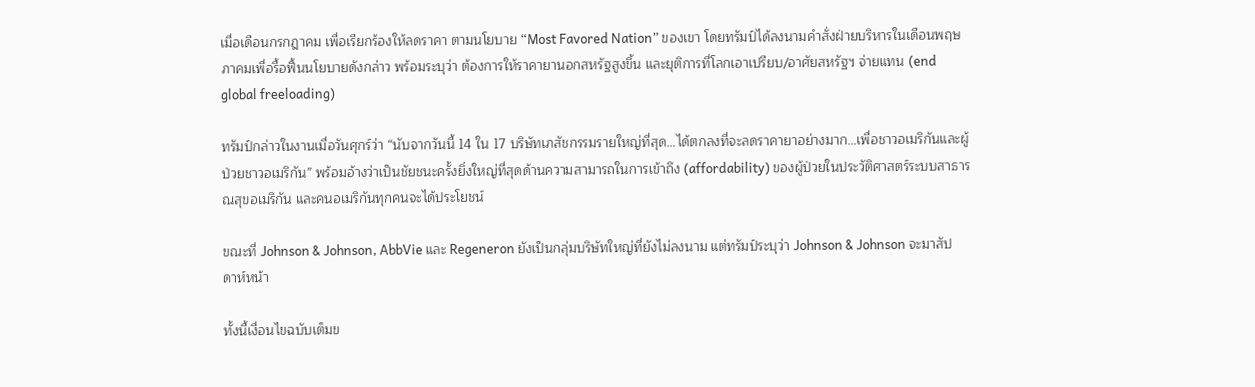เมื่อเดือนกรกฎาคม เพื่อเรียกร้องให้ลดราคา ตามนโยบาย “Most Favored Nation” ของเขา โดยทรัมป์ได้ลงนามคำสั่งฝ่ายบริหารในเดือนพฤษภาคมเพื่อรื้อฟื้นนโยบายดังกล่าว พร้อมระบุว่า ต้องการให้ราคายานอกสหรัฐสูงขึ้น และยุติการที่โลกเอาเปรียบ/อาศัยสหรัฐฯ จ่ายแทน (end global freeloading)

ทรัมป์กล่าวในงานเมื่อวันศุกร์ว่า “นับจากวันนี้ 14 ใน 17 บริษัทเภสัชกรรมรายใหญ่ที่สุด…ได้ตกลงที่จะลดราคายาอย่างมาก…เพื่อชาวอเมริกันและผู้ป่วยชาวอเมริกัน” พร้อมอ้างว่าเป็นชัยชนะครั้งยิ่งใหญ่ที่สุดด้านความสามารถในการเข้าถึง (affordability) ของผู้ป่วยในประวัติศาสตร์ระบบสาธารณสุขอเมริกัน และคนอเมริกันทุกคนจะได้ประโยชน์

ขณะที่ Johnson & Johnson, AbbVie และ Regeneron ยังเป็นกลุ่มบริษัทใหญ่ที่ยังไม่ลงนาม แต่ทรัมป์ระบุว่า Johnson & Johnson จะมาสัปดาห์หน้า

ทั้งนี้เงื่อนไขฉบับเต็มข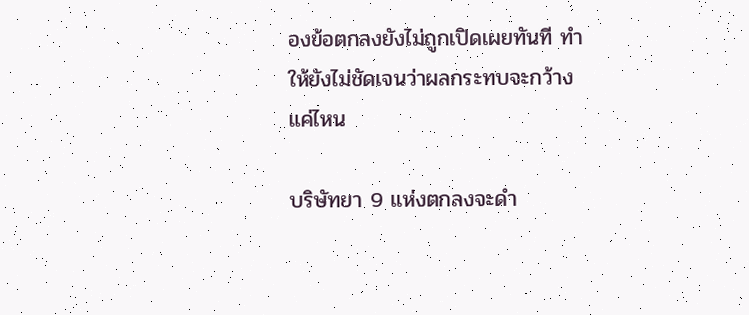องข้อตกลงยังไม่ถูกเปิดเผยทันที ทำให้ยังไม่ชัดเจนว่าผลกระทบจะกว้างแค่ไหน

บริษัทยา 9 แห่งตกลงจะดำ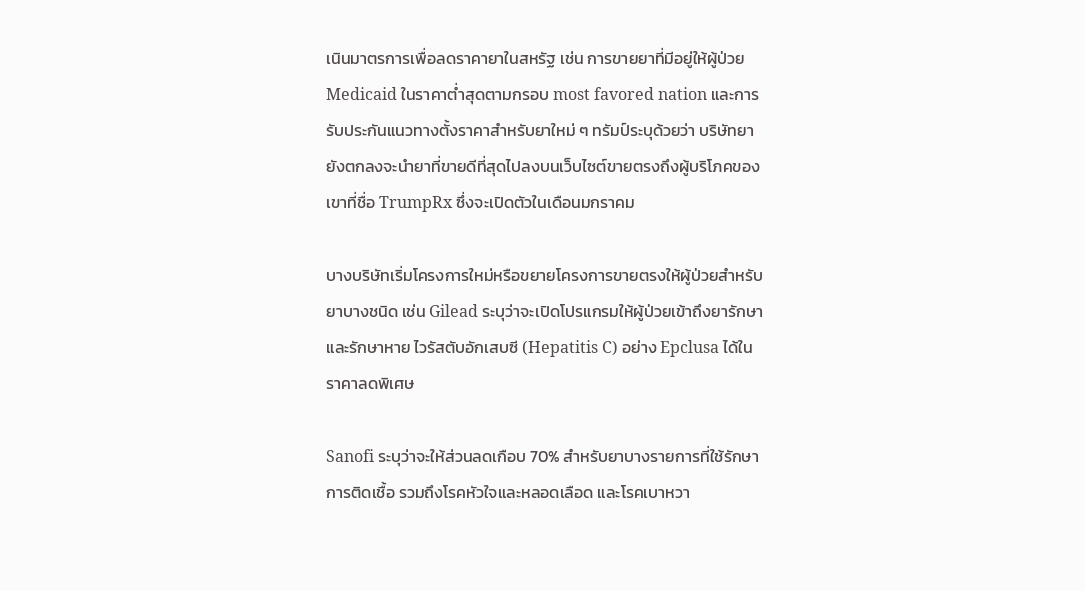เนินมาตรการเพื่อลดราคายาในสหรัฐ เช่น การขายยาที่มีอยู่ให้ผู้ป่วย Medicaid ในราคาต่ำสุดตามกรอบ most favored nation และการรับประกันแนวทางตั้งราคาสำหรับยาใหม่ ๆ ทรัมป์ระบุด้วยว่า บริษัทยายังตกลงจะนำยาที่ขายดีที่สุดไปลงบนเว็บไซต์ขายตรงถึงผู้บริโภคของเขาที่ชื่อ TrumpRx ซึ่งจะเปิดตัวในเดือนมกราคม

บางบริษัทเริ่มโครงการใหม่หรือขยายโครงการขายตรงให้ผู้ป่วยสำหรับยาบางชนิด เช่น Gilead ระบุว่าจะเปิดโปรแกรมให้ผู้ป่วยเข้าถึงยารักษาและรักษาหาย ไวรัสตับอักเสบซี (Hepatitis C) อย่าง Epclusa ได้ในราคาลดพิเศษ

Sanofi ระบุว่าจะให้ส่วนลดเกือบ 70% สำหรับยาบางรายการที่ใช้รักษาการติดเชื้อ รวมถึงโรคหัวใจและหลอดเลือด และโรคเบาหวา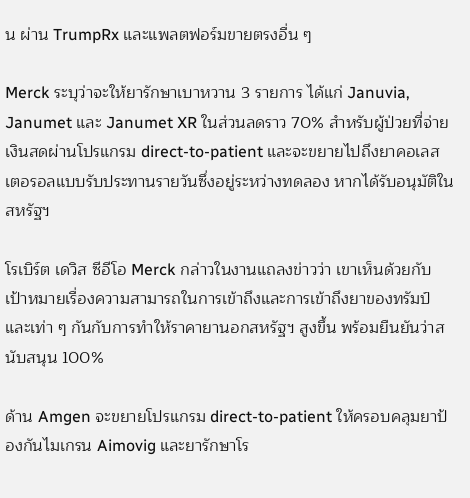น ผ่าน TrumpRx และแพลตฟอร์มขายตรงอื่น ๆ

Merck ระบุว่าจะให้ยารักษาเบาหวาน 3 รายการ ได้แก่ Januvia, Janumet และ Janumet XR ในส่วนลดราว 70% สำหรับผู้ป่วยที่จ่ายเงินสดผ่านโปรแกรม direct-to-patient และจะขยายไปถึงยาคอเลสเตอรอลแบบรับประทานรายวันซึ่งอยู่ระหว่างทดลอง หากได้รับอนุมัติในสหรัฐฯ

โรเบิร์ต เดวิส ซีอีโอ Merck กล่าวในงานแถลงข่าวว่า เขาเห็นด้วยกับเป้าหมายเรื่องความสามารถในการเข้าถึงและการเข้าถึงยาของทรัมป์ และเท่า ๆ กันกับการทำให้ราคายานอกสหรัฐฯ สูงขึ้น พร้อมยืนยันว่าสนับสนุน 100%

ด้าน Amgen จะขยายโปรแกรม direct-to-patient ให้ครอบคลุมยาป้องกันไมเกรน Aimovig และยารักษาโร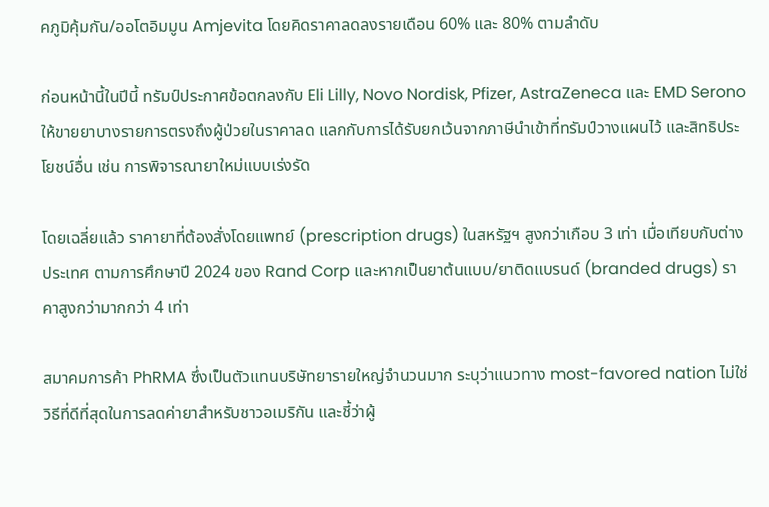คภูมิคุ้มกัน/ออโตอิมมูน Amjevita โดยคิดราคาลดลงรายเดือน 60% และ 80% ตามลำดับ

ก่อนหน้านี้ในปีนี้ ทรัมป์ประกาศข้อตกลงกับ Eli Lilly, Novo Nordisk, Pfizer, AstraZeneca และ EMD Serono ให้ขายยาบางรายการตรงถึงผู้ป่วยในราคาลด แลกกับการได้รับยกเว้นจากภาษีนำเข้าที่ทรัมป์วางแผนไว้ และสิทธิประโยชน์อื่น เช่น การพิจารณายาใหม่แบบเร่งรัด

โดยเฉลี่ยแล้ว ราคายาที่ต้องสั่งโดยแพทย์ (prescription drugs) ในสหรัฐฯ สูงกว่าเกือบ 3 เท่า เมื่อเทียบกับต่างประเทศ ตามการศึกษาปี 2024 ของ Rand Corp และหากเป็นยาต้นแบบ/ยาติดแบรนด์ (branded drugs) ราคาสูงกว่ามากกว่า 4 เท่า

สมาคมการค้า PhRMA ซึ่งเป็นตัวแทนบริษัทยารายใหญ่จำนวนมาก ระบุว่าแนวทาง most-favored nation ไม่ใช่วิธีที่ดีที่สุดในการลดค่ายาสำหรับชาวอเมริกัน และชี้ว่าผู้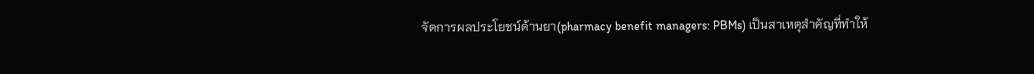จัดการผลประโยชน์ด้านยา(pharmacy benefit managers: PBMs) เป็นสาเหตุสำคัญที่ทำให้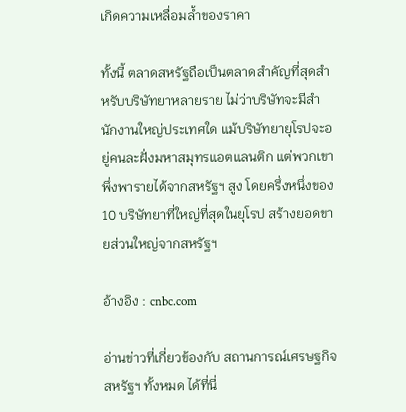เกิดความเหลื่อมล้ำของราคา

ทั้งนี้ ตลาดสหรัฐถือเป็นตลาดสำคัญที่สุดสำหรับบริษัทยาหลายราย ไม่ว่าบริษัทจะมีสำนักงานใหญ่ประเทศใด แม้บริษัทยายุโรปจะอยู่คนละฝั่งมหาสมุทรแอตแลนติก แต่พวกเขาพึ่งพารายได้จากสหรัฐฯ สูง โดยครึ่งหนึ่งของ 10 บริษัทยาที่ใหญ่ที่สุดในยุโรป สร้างยอดขายส่วนใหญ่จากสหรัฐฯ

อ้างอิง : cnbc.com

อ่านข่าวที่เกี่ยวข้องกับ สถานการณ์เศรษฐกิจสหรัฐฯ ทั้งหมด ได้ที่นี่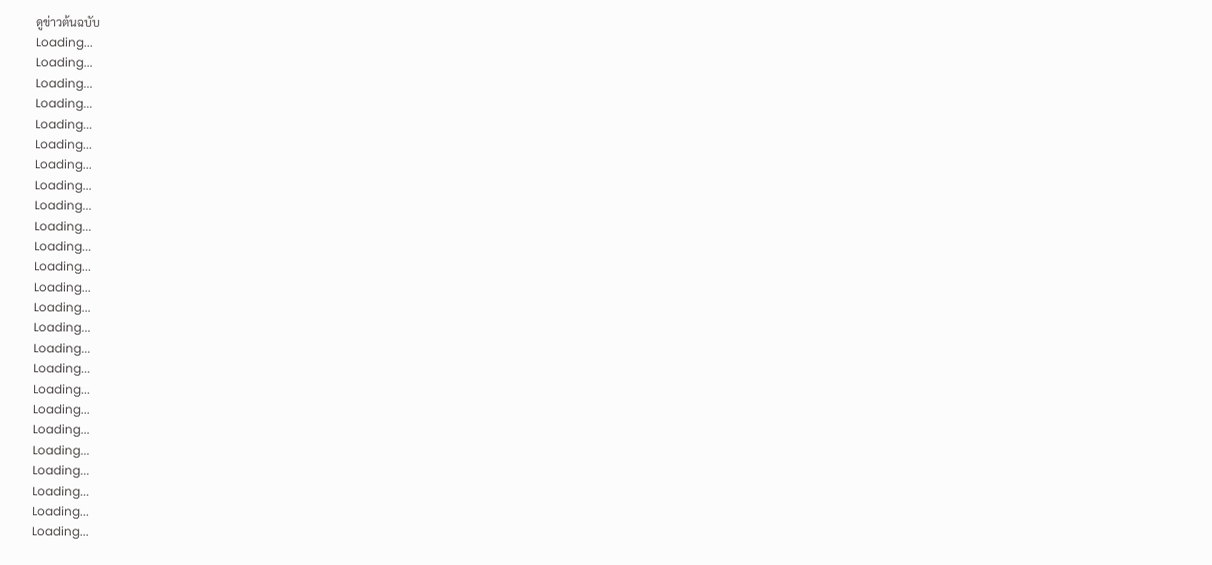ดูข่าวต้นฉบับ
Loading...
Loading...
Loading...
Loading...
Loading...
Loading...
Loading...
Loading...
Loading...
Loading...
Loading...
Loading...
Loading...
Loading...
Loading...
Loading...
Loading...
Loading...
Loading...
Loading...
Loading...
Loading...
Loading...
Loading...
Loading...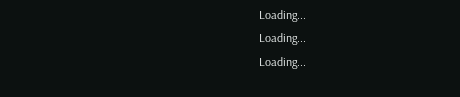Loading...
Loading...
Loading...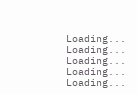Loading...
Loading...
Loading...
Loading...
Loading...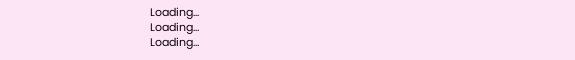Loading...
Loading...
Loading...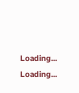Loading...
Loading...